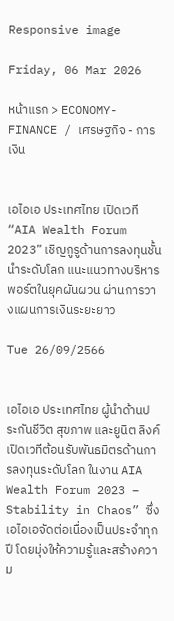Responsive image

Friday, 06 Mar 2026

หน้าแรก > ECONOMY- FINANCE / เศรษฐกิจ - การเงิน


เอไอเอ ประเทศไทย เปิดเวที “AIA Wealth Forum 2023” เชิญกูรูด้านการลงทุนชั้นนำระดับโลก แนะแนวทางบริหารพอร์ตในยุคผันผวน ผ่านการวางแผนการเงินระยะยาว

Tue 26/09/2566


เอไอเอ ประเทศไทย ผู้นำด้านประกันชีวิต สุขภาพ และยูนิต ลิงค์ เปิดเวทีต้อนรับพันธมิตรด้านการลงทุนระดับโลก ในงาน AIA Wealth Forum 2023 – Stability in Chaos” ซึ่งเอไอเอจัดต่อเนื่องเป็นประจำทุกปี โดยมุ่งให้ความรู้และสร้างความ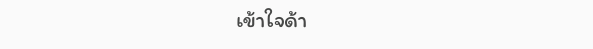เข้าใจด้า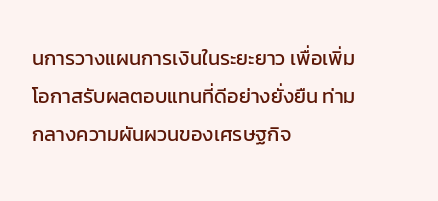นการวางแผนการเงินในระยะยาว เพื่อเพิ่มโอกาสรับผลตอบแทนที่ดีอย่างยั่งยืน ท่ามกลางความผันผวนของเศรษฐกิจ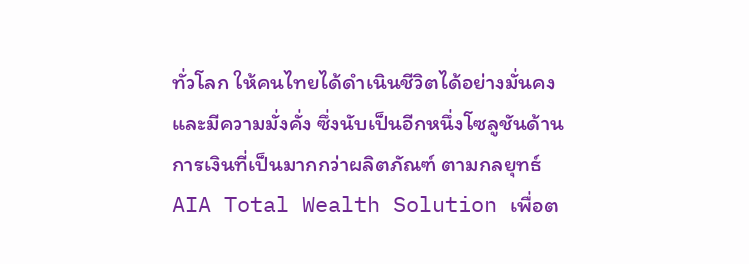ทั่วโลก ให้คนไทยได้ดำเนินชีวิตได้อย่างมั่นคงและมีความมั่งคั่ง ซึ่งนับเป็นอีกหนึ่งโซลูชันด้านการเงินที่เป็นมากกว่าผลิตภัณฑ์ ตามกลยุทธ์ AIA Total Wealth Solution เพื่อต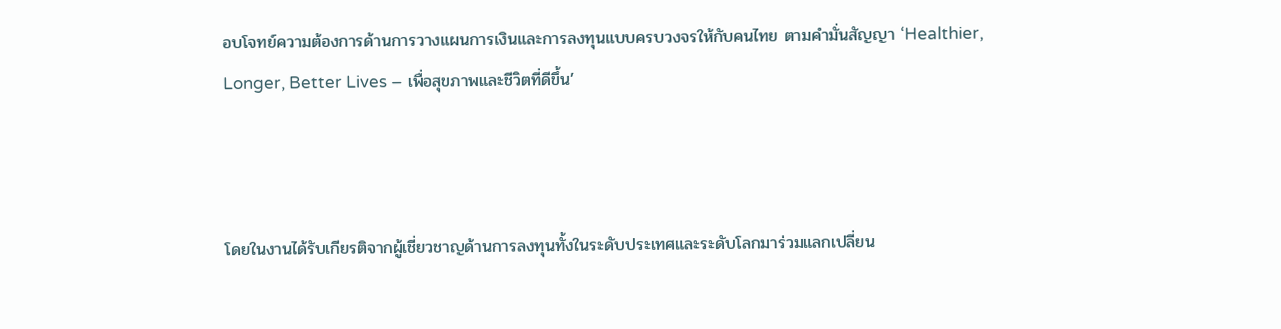อบโจทย์ความต้องการด้านการวางแผนการเงินและการลงทุนแบบครบวงจรให้กับคนไทย ตามคำมั่นสัญญา ‘Healthier, Longer, Better Lives – เพื่อสุขภาพและชีวิตที่ดีขึ้น’



โดยในงานได้รับเกียรติจากผู้เชี่ยวชาญด้านการลงทุนทั้งในระดับประเทศและระดับโลกมาร่วมแลกเปลี่ยน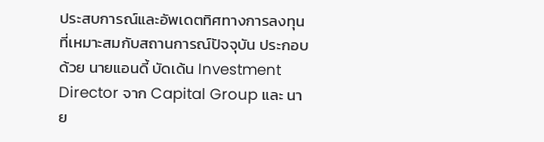ประสบการณ์และอัพเดตทิศทางการลงทุนที่เหมาะสมกับสถานการณ์ปัจจุบัน ประกอบด้วย นายแอนดี้ บัดเด้น Investment Director จาก Capital Group และ นาย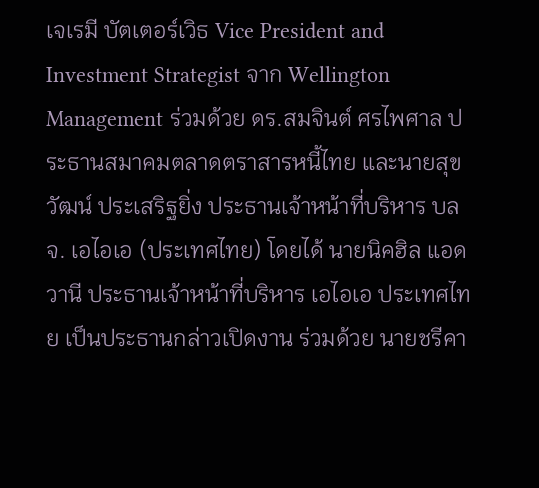เจเรมี บัตเตอร์เวิธ Vice President and Investment Strategist จาก Wellington Management ร่วมด้วย ดร.สมจินต์ ศรไพศาล ประธานสมาคมตลาดตราสารหนี้ไทย และนายสุขวัฒน์ ประเสริฐยิ่ง ประธานเจ้าหน้าที่บริหาร บลจ. เอไอเอ (ประเทศไทย) โดยได้ นายนิคฮิล แอดวานี ประธานเจ้าหน้าที่บริหาร เอไอเอ ประเทศไทย เป็นประธานกล่าวเปิดงาน ร่วมด้วย นายชรีคา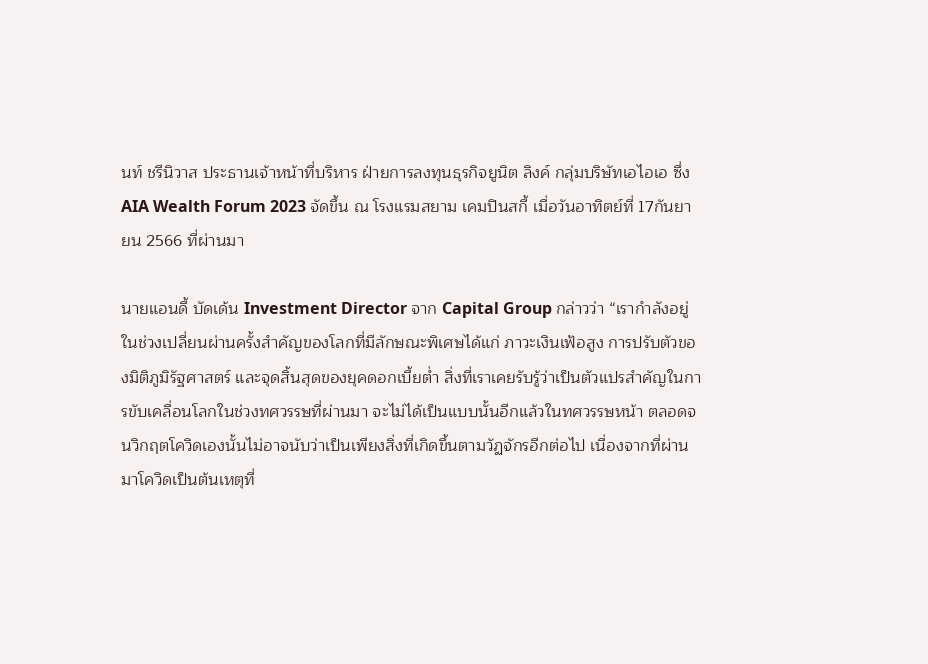นท์ ชรีนิวาส ประธานเจ้าหน้าที่บริหาร ฝ่ายการลงทุนธุรกิจยูนิต ลิงค์ กลุ่มบริษัทเอไอเอ ซึ่ง AIA Wealth Forum 2023 จัดขึ้น ณ โรงแรมสยาม เคมปินสกี้ เมื่อวันอาทิตย์ที่ 17กันยายน 2566 ที่ผ่านมา

นายแอนดี้ บัดเด้น Investment Director จาก Capital Group กล่าวว่า “เรากำลังอยู่ในช่วงเปลี่ยนผ่านครั้งสำคัญของโลกที่มีลักษณะพิเศษได้แก่ ภาวะเงินเฟ้อสูง การปรับตัวของมิติภูมิรัฐศาสตร์ และจุดสิ้นสุดของยุคดอกเบี้ยต่ำ สิ่งที่เราเคยรับรู้ว่าเป็นตัวแปรสำคัญในการขับเคลื่อนโลกในช่วงทศวรรษที่ผ่านมา จะไม่ได้เป็นแบบนั้นอีกแล้วในทศวรรษหน้า ตลอดจนวิกฤตโควิดเองนั้นไม่อาจนับว่าเป็นเพียงสิ่งที่เกิดขึ้นตามวัฏจักรอีกต่อไป เนื่องจากที่ผ่านมาโควิดเป็นต้นเหตุที่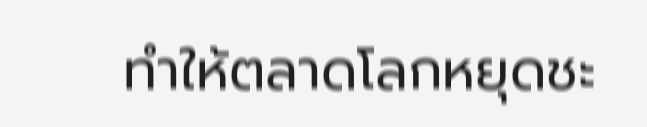ทำให้ตลาดโลกหยุดชะ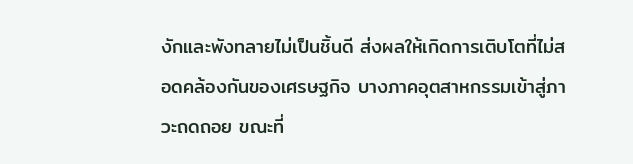งักและพังทลายไม่เป็นชิ้นดี ส่งผลให้เกิดการเติบโตที่ไม่สอดคล้องกันของเศรษฐกิจ บางภาคอุตสาหกรรมเข้าสู่ภาวะถดถอย ขณะที่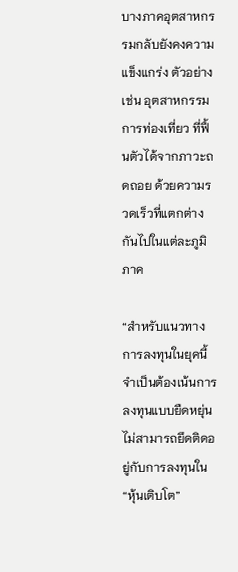บางภาคอุตสาหกรรมกลับยังคงความแข็งแกร่ง ตัวอย่างเช่น อุตสาหกรรมการท่องเที่ยว ที่ฟื้นตัวได้จากภาวะถดถอย ด้วยความรวดเร็วที่แตกต่างกันไปในแต่ละภูมิภาค

“สำหรับแนวทางการลงทุนในยุคนี้จำเป็นต้องเน้นการลงทุนแบบยืดหยุ่น ไม่สามารถยึดติดอยู่กับการลงทุนใน “หุ้นเติบโต”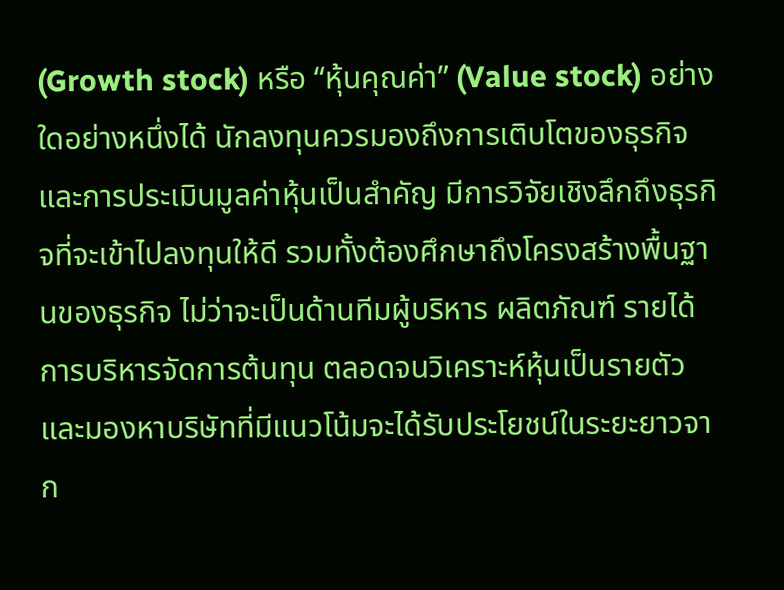(Growth stock) หรือ “หุ้นคุณค่า” (Value stock) อย่างใดอย่างหนึ่งได้ นักลงทุนควรมองถึงการเติบโตของธุรกิจ และการประเมินมูลค่าหุ้นเป็นสำคัญ มีการวิจัยเชิงลึกถึงธุรกิจที่จะเข้าไปลงทุนให้ดี รวมทั้งต้องศึกษาถึงโครงสร้างพื้นฐานของธุรกิจ ไม่ว่าจะเป็นด้านทีมผู้บริหาร ผลิตภัณฑ์ รายได้ การบริหารจัดการต้นทุน ตลอดจนวิเคราะห์หุ้นเป็นรายตัว และมองหาบริษัทที่มีแนวโน้มจะได้รับประโยชน์ในระยะยาวจาก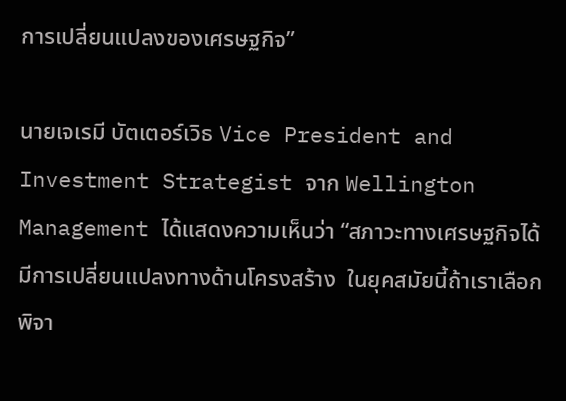การเปลี่ยนแปลงของเศรษฐกิจ”

นายเจเรมี บัตเตอร์เวิธ Vice President and Investment Strategist จาก Wellington Management ได้แสดงความเห็นว่า “สภาวะทางเศรษฐกิจได้มีการเปลี่ยนแปลงทางด้านโครงสร้าง  ในยุคสมัยนี้ถ้าเราเลือกพิจา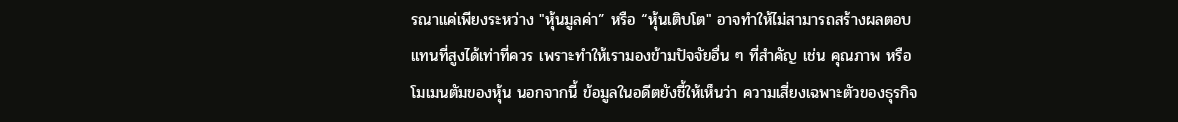รณาแค่เพียงระหว่าง "หุ้นมูลค่า” หรือ “หุ้นเติบโต" อาจทำให้ไม่สามารถสร้างผลตอบแทนที่สูงได้เท่าที่ควร เพราะทำให้เรามองข้ามปัจจัยอื่น ๆ ที่สำคัญ เช่น คุณภาพ หรือโมเมนตัมของหุ้น นอกจากนี้ ข้อมูลในอดีตยังชี้ให้เห็นว่า ความเสี่ยงเฉพาะตัวของธุรกิจ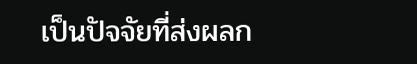เป็นปัจจัยที่ส่งผลก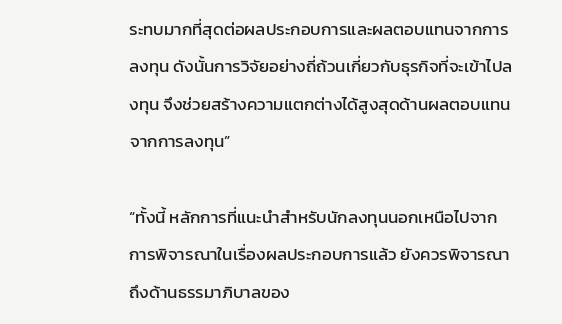ระทบมากที่สุดต่อผลประกอบการและผลตอบแทนจากการลงทุน ดังนั้นการวิจัยอย่างถี่ถ้วนเกี่ยวกับธุรกิจที่จะเข้าไปลงทุน จึงช่วยสร้างความแตกต่างได้สูงสุดด้านผลตอบแทนจากการลงทุน”

“ทั้งนี้ หลักการที่แนะนำสำหรับนักลงทุนนอกเหนือไปจากการพิจารณาในเรื่องผลประกอบการแล้ว ยังควรพิจารณาถึงด้านธรรมาภิบาลของ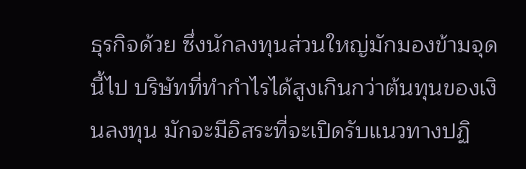ธุรกิจด้วย ซึ่งนักลงทุนส่วนใหญ่มักมองข้ามจุดนี้ไป บริษัทที่ทำกำไรได้สูงเกินกว่าต้นทุนของเงินลงทุน มักจะมีอิสระที่จะเปิดรับแนวทางปฏิ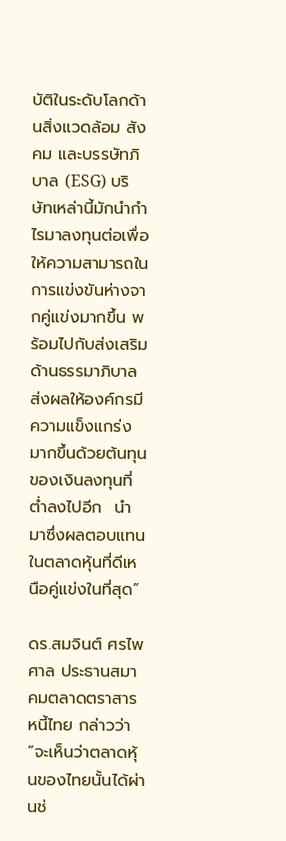บัติในระดับโลกด้านสิ่งแวดล้อม สังคม และบรรษัทภิบาล (ESG) บริษัทเหล่านี้มักนำกำไรมาลงทุนต่อเพื่อให้ความสามารถในการแข่งขันห่างจากคู่แข่งมากขึ้น พร้อมไปกับส่งเสริมด้านธรรมาภิบาล ส่งผลให้องค์กรมีความแข็งแกร่งมากขึ้นด้วยต้นทุนของเงินลงทุนที่ต่ำลงไปอีก  นำมาซึ่งผลตอบแทนในตลาดหุ้นที่ดีเหนือคู่แข่งในที่สุด”

ดร.สมจินต์ ศรไพศาล ประธานสมาคมตลาดตราสารหนี้ไทย กล่าวว่า “จะเห็นว่าตลาดหุ้นของไทยนั้นได้ผ่านช่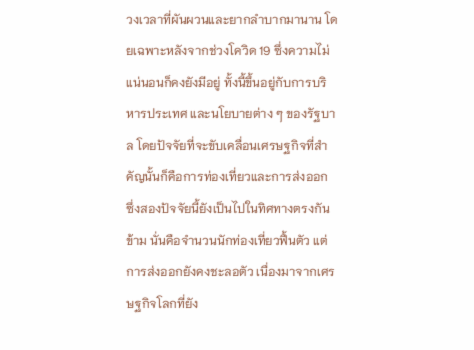วงเวลาที่ผันผวนและยากลำบากมานาน โดยเฉพาะหลังจากช่วงโควิด 19 ซึ่งความไม่แน่นอนก็คงยังมีอยู่ ทั้งนี้ขึ้นอยู่กับการบริหารประเทศ และนโยบายต่าง ๆ ของรัฐบาล โดยปัจจัยที่จะขับเคลื่อนเศรษฐกิจที่สำคัญนั้นก็คือการท่องเที่ยวและการส่งออก ซึ่งสองปัจจัยนี้ยังเป็นไปในทิศทางตรงกันข้าม นั่นคือจำนวนนักท่องเที่ยวฟื้นตัว แต่การส่งออกยังคงชะลอตัว เนื่องมาจากเศรษฐกิจโลกที่ยัง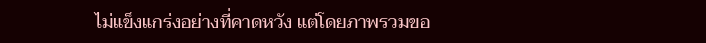ไม่แข็งแกร่งอย่างที่คาดหวัง แต่โดยภาพรวมขอ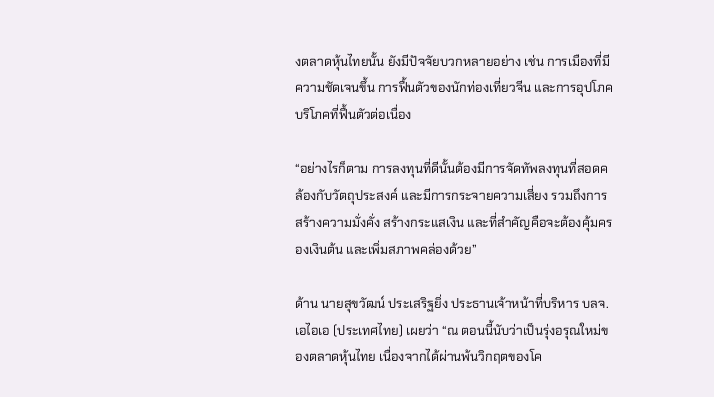งตลาดหุ้นไทยนั้น ยังมีปัจจัยบวกหลายอย่าง เช่น การเมืองที่มีความชัดเจนขึ้น การฟื้นตัวของนักท่องเที่ยวจีน และการอุปโภคบริโภคที่ฟื้นตัวต่อเนื่อง

“อย่างไรก็ตาม การลงทุนที่ดีนั้นต้องมีการจัดทัพลงทุนที่สอดคล้องกับวัตถุประสงค์ และมีการกระจายความเสี่ยง รวมถึงการสร้างความมั่งคั่ง สร้างกระแสเงิน และที่สำคัญคือจะต้องคุ้มครองเงินต้น และเพิ่มสภาพคล่องด้วย”

ด้าน นายสุขวัฒน์ ประเสริฐยิ่ง ประธานเจ้าหน้าที่บริหาร บลจ. เอไอเอ (ประเทศไทย) เผยว่า “ณ ตอนนี้นับว่าเป็นรุ่งอรุณใหม่ของตลาดหุ้นไทย เนื่องจากได้ผ่านพ้นวิกฤตของโค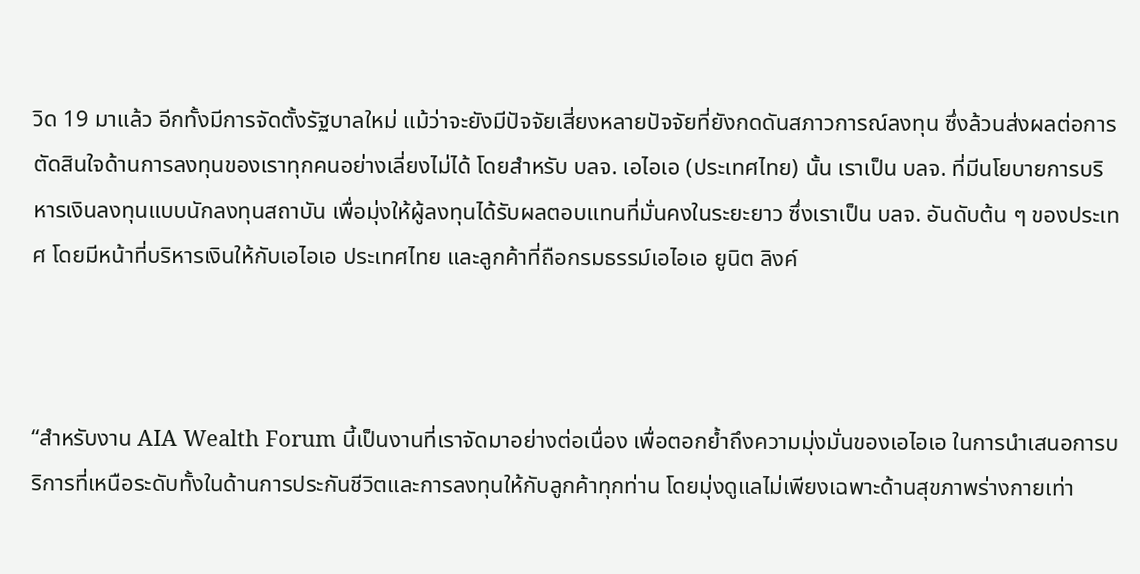วิด 19 มาแล้ว อีกทั้งมีการจัดตั้งรัฐบาลใหม่ แม้ว่าจะยังมีปัจจัยเสี่ยงหลายปัจจัยที่ยังกดดันสภาวการณ์ลงทุน ซึ่งล้วนส่งผลต่อการตัดสินใจด้านการลงทุนของเราทุกคนอย่างเลี่ยงไม่ได้ โดยสำหรับ บลจ. เอไอเอ (ประเทศไทย) นั้น เราเป็น บลจ. ที่มีนโยบายการบริหารเงินลงทุนแบบนักลงทุนสถาบัน เพื่อมุ่งให้ผู้ลงทุนได้รับผลตอบแทนที่มั่นคงในระยะยาว ซึ่งเราเป็น บลจ. อันดับต้น ๆ ของประเทศ โดยมีหน้าที่บริหารเงินให้กับเอไอเอ ประเทศไทย และลูกค้าที่ถือกรมธรรม์เอไอเอ ยูนิต ลิงค์



“สำหรับงาน AIA Wealth Forum นี้เป็นงานที่เราจัดมาอย่างต่อเนื่อง เพื่อตอกย้ำถึงความมุ่งมั่นของเอไอเอ ในการนำเสนอการบริการที่เหนือระดับทั้งในด้านการประกันชีวิตและการลงทุนให้กับลูกค้าทุกท่าน โดยมุ่งดูแลไม่เพียงเฉพาะด้านสุขภาพร่างกายเท่า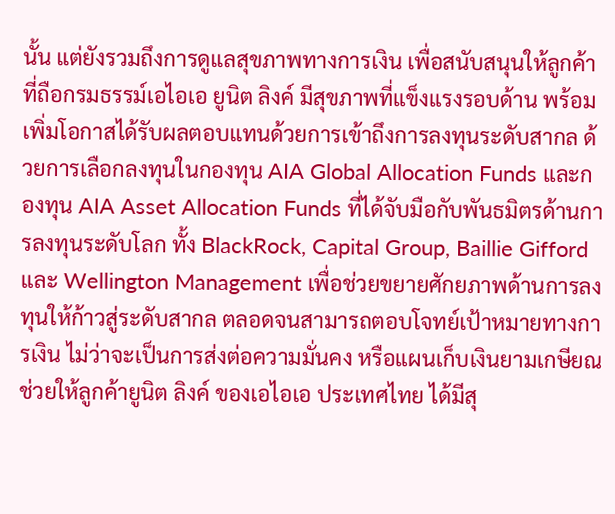นั้น แต่ยังรวมถึงการดูแลสุขภาพทางการเงิน เพื่อสนับสนุนให้ลูกค้าที่ถือกรมธรรม์เอไอเอ ยูนิต ลิงค์ มีสุขภาพที่แข็งแรงรอบด้าน พร้อมเพิ่มโอกาสได้รับผลตอบแทนด้วยการเข้าถึงการลงทุนระดับสากล ด้วยการเลือกลงทุนในกองทุน AIA Global Allocation Funds และกองทุน AIA Asset Allocation Funds ที่ได้จับมือกับพันธมิตรด้านการลงทุนระดับโลก ทั้ง BlackRock, Capital Group, Baillie Gifford และ Wellington Management เพื่อช่วยขยายศักยภาพด้านการลงทุนให้ก้าวสู่ระดับสากล ตลอดจนสามารถตอบโจทย์เป้าหมายทางการเงิน ไม่ว่าจะเป็นการส่งต่อความมั่นคง หรือแผนเก็บเงินยามเกษียณ ช่วยให้ลูกค้ายูนิต ลิงค์ ของเอไอเอ ประเทศไทย ได้มีสุ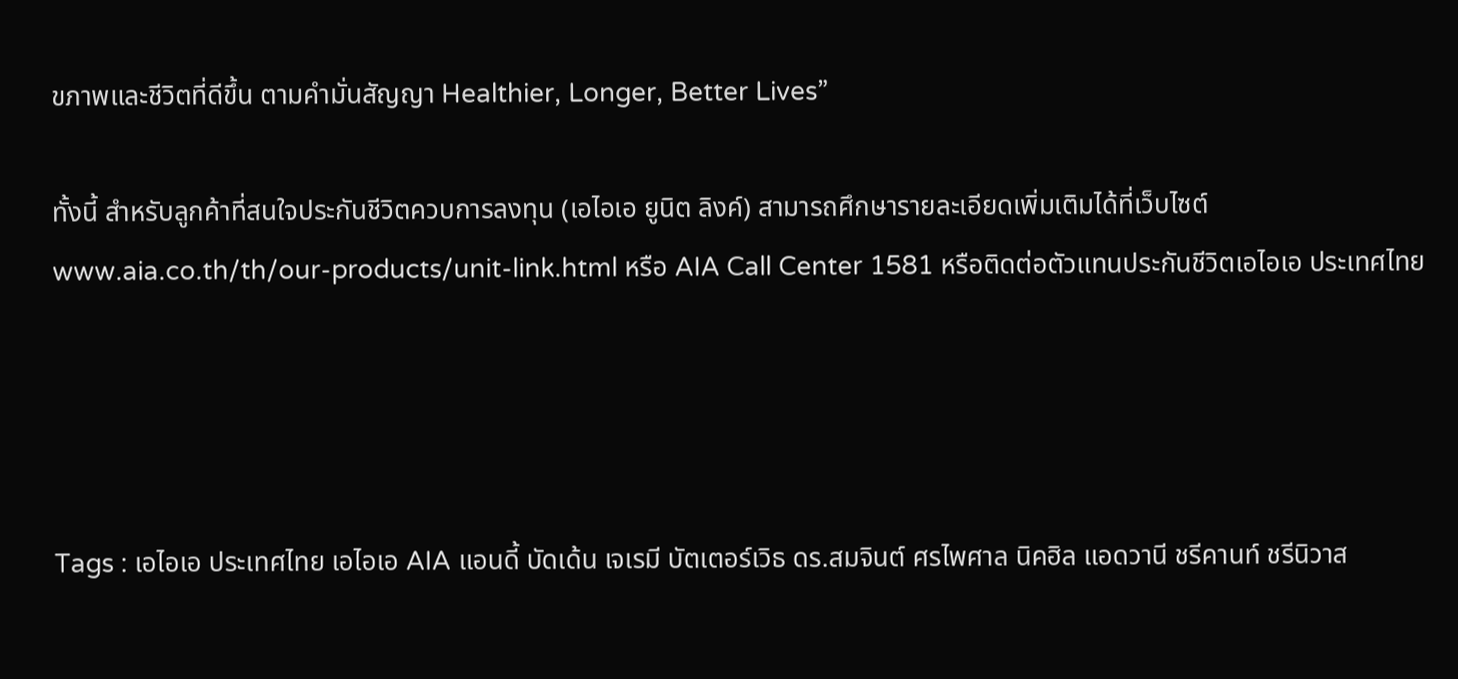ขภาพและชีวิตที่ดีขึ้น ตามคำมั่นสัญญา Healthier, Longer, Better Lives”

ทั้งนี้ สำหรับลูกค้าที่สนใจประกันชีวิตควบการลงทุน (เอไอเอ ยูนิต ลิงค์) สามารถศึกษารายละเอียดเพิ่มเติมได้ที่เว็บไซต์ www.aia.co.th/th/our-products/unit-link.html หรือ AIA Call Center 1581 หรือติดต่อตัวแทนประกันชีวิตเอไอเอ ประเทศไทย




Tags : เอไอเอ ประเทศไทย เอไอเอ AIA แอนดี้ บัดเด้น เจเรมี บัตเตอร์เวิธ ดร.สมจินต์ ศรไพศาล นิคฮิล แอดวานี ชรีคานท์ ชรีนิวาส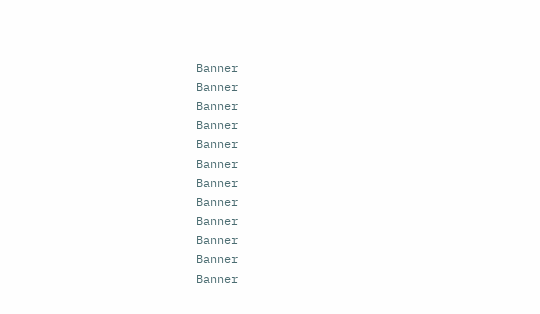Banner
Banner
Banner
Banner
Banner
Banner
Banner
Banner
Banner
Banner
Banner
Banner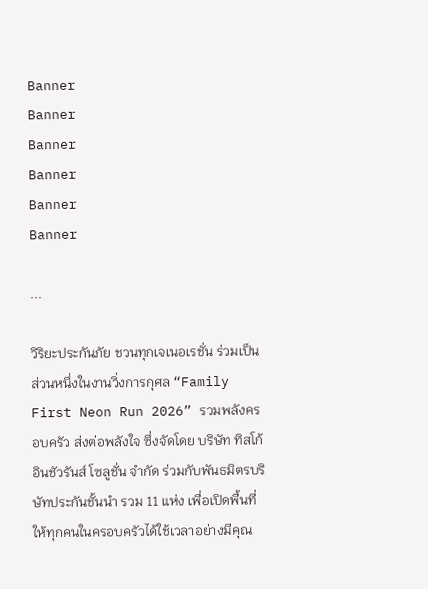Banner
Banner
Banner
Banner
Banner
Banner

...

วิริยะประกันภัย ชวนทุกเจเนอเรชั่น ร่วมเป็นส่วนหนึ่งในงานวิ่งการกุศล “Family First Neon Run 2026” รวมพลังครอบครัว ส่งต่อพลังใจ ซึ่งจัดโดย บริษัท ทิสโก้ อินชัวรันส์ โซลูชั่น จำกัด ร่วมกับพันธมิตรบริษัทประกันชั้นนำ รวม 11 แห่ง เพื่อเปิดพื้นที่ให้ทุกคนในครอบครัวได้ใช้เวลาอย่างมีคุณ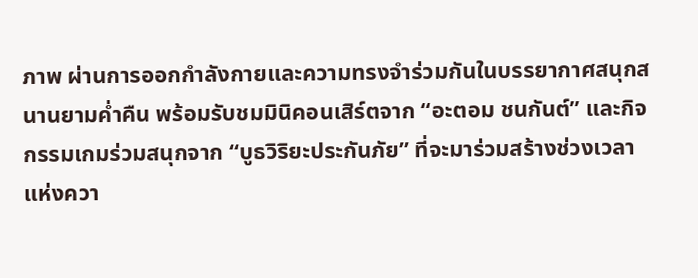ภาพ ผ่านการออกกำลังกายและความทรงจำร่วมกันในบรรยากาศสนุกสนานยามค่ำคืน พร้อมรับชมมินิคอนเสิร์ตจาก “อะตอม ชนกันต์” และกิจกรรมเกมร่วมสนุกจาก “บูธวิริยะประกันภัย” ที่จะมาร่วมสร้างช่วงเวลาแห่งควา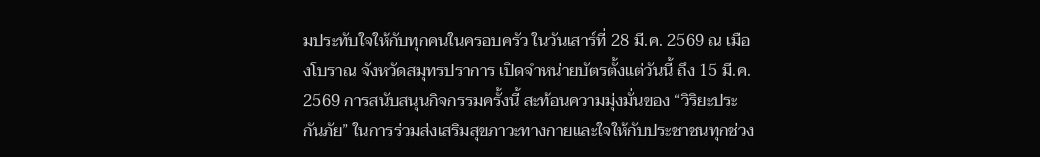มประทับใจให้กับทุกคนในครอบครัว ในวันเสาร์ที่ 28 มี.ค. 2569 ณ เมืองโบราณ จังหวัดสมุทรปราการ เปิดจำหน่ายบัตรตั้งแต่วันนี้ ถึง 15 มี.ค. 2569 การสนับสนุนกิจกรรมครั้งนี้ สะท้อนความมุ่งมั่นของ “วิริยะประกันภัย” ในการร่วมส่งเสริมสุขภาวะทางกายและใจให้กับประชาชนทุกช่วง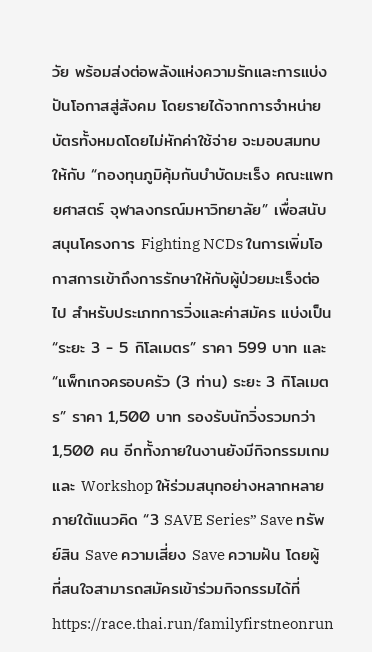วัย พร้อมส่งต่อพลังแห่งความรักและการแบ่งปันโอกาสสู่สังคม โดยรายได้จากการจำหน่ายบัตรทั้งหมดโดยไม่หักค่าใช้จ่าย จะมอบสมทบให้กับ “กองทุนภูมิคุ้มกันบำบัดมะเร็ง คณะแพทยศาสตร์ จุฬาลงกรณ์มหาวิทยาลัย” เพื่อสนับสนุนโครงการ Fighting NCDs ในการเพิ่มโอกาสการเข้าถึงการรักษาให้กับผู้ป่วยมะเร็งต่อไป สำหรับประเภทการวิ่งและค่าสมัคร แบ่งเป็น “ระยะ 3 - 5 กิโลเมตร” ราคา 599 บาท และ “แพ็กเกจครอบครัว (3 ท่าน) ระยะ 3 กิโลเมตร” ราคา 1,500 บาท รองรับนักวิ่งรวมกว่า 1,500 คน อีกทั้งภายในงานยังมีกิจกรรมเกมและ Workshop ให้ร่วมสนุกอย่างหลากหลาย ภายใต้แนวคิด “3 SAVE Series” Save ทรัพย์สิน Save ความเสี่ยง Save ความฝัน โดยผู้ที่สนใจสามารถสมัครเข้าร่วมกิจกรรมได้ที่ https://race.thai.run/familyfirstneonrun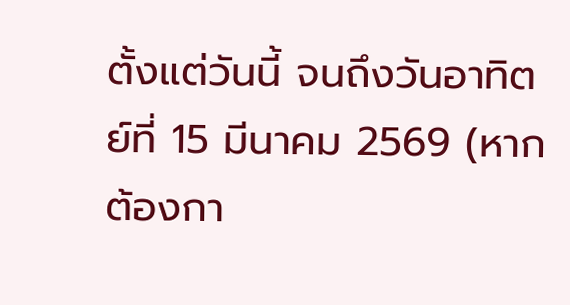ตั้งแต่วันนี้ จนถึงวันอาทิตย์ที่ 15 มีนาคม 2569 (หากต้องกา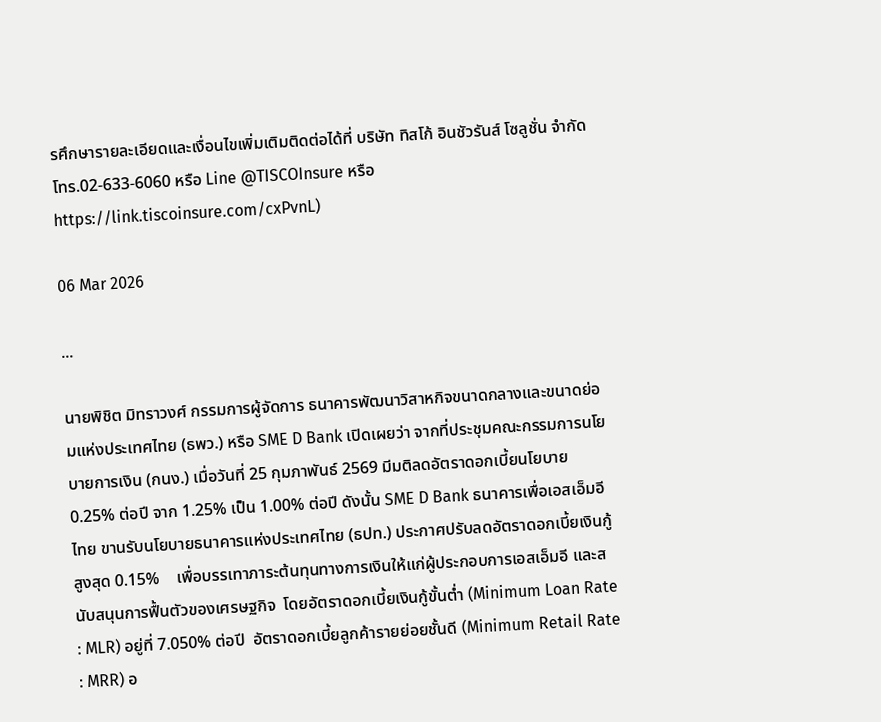รศึกษารายละเอียดและเงื่อนไขเพิ่มเติมติดต่อได้ที่ บริษัท ทิสโก้ อินชัวรันส์ โซลูชั่น จำกัด โทร.02-633-6060 หรือ Line @TISCOInsure หรือ https://link.tiscoinsure.com/cxPvnL)

06 Mar 2026

...

นายพิชิต มิทราวงศ์ กรรมการผู้จัดการ ธนาคารพัฒนาวิสาหกิจขนาดกลางและขนาดย่อมแห่งประเทศไทย (ธพว.) หรือ SME D Bank เปิดเผยว่า จากที่ประชุมคณะกรรมการนโยบายการเงิน (กนง.) เมื่อวันที่ 25 กุมภาพันธ์ 2569 มีมติลดอัตราดอกเบี้ยนโยบาย 0.25% ต่อปี จาก 1.25% เป็น 1.00% ต่อปี ดังนั้น SME D Bank ธนาคารเพื่อเอสเอ็มอีไทย ขานรับนโยบายธนาคารแห่งประเทศไทย (ธปท.) ประกาศปรับลดอัตราดอกเบี้ยเงินกู้สูงสุด 0.15%    เพื่อบรรเทาภาระต้นทุนทางการเงินให้แก่ผู้ประกอบการเอสเอ็มอี และสนับสนุนการฟื้นตัวของเศรษฐกิจ  โดยอัตราดอกเบี้ยเงินกู้ขั้นต่ำ (Minimum Loan Rate : MLR) อยู่ที่ 7.050% ต่อปี  อัตราดอกเบี้ยลูกค้ารายย่อยชั้นดี (Minimum Retail Rate : MRR) อ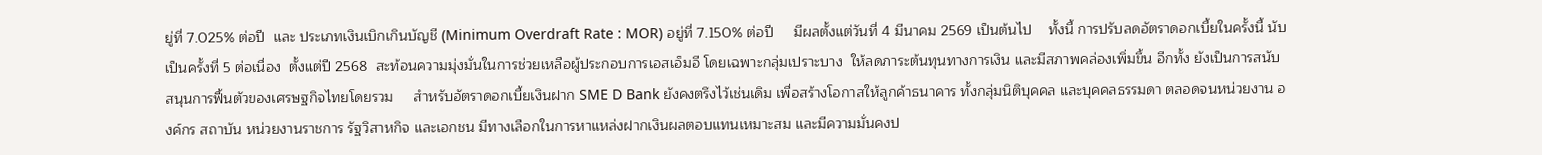ยู่ที่ 7.025% ต่อปี  และ ประเภทเงินเบิกเกินบัญชี (Minimum Overdraft Rate : MOR) อยู่ที่ 7.150% ต่อปี     มีผลตั้งแต่วันที่ 4 มีนาคม 2569 เป็นต้นไป    ทั้งนี้ การปรับลดอัตราดอกเบี้ยในครั้งนี้ นับเป็นครั้งที่ 5 ต่อเนื่อง  ตั้งแต่ปี 2568  สะท้อนความมุ่งมั่นในการช่วยเหลือผู้ประกอบการเอสเอ็มอี โดยเฉพาะกลุ่มเปราะบาง  ให้ลดภาระต้นทุนทางการเงิน และมีสภาพคล่องเพิ่มขึ้น อีกทั้ง ยังเป็นการสนับสนุนการฟื้นตัวของเศรษฐกิจไทยโดยรวม     สำหรับอัตราดอกเบี้ยเงินฝาก SME D Bank ยังคงตรึงไว้เช่นเดิม เพื่อสร้างโอกาสให้ลูกค้าธนาคาร ทั้งกลุ่มนิติบุคคล และบุคคลธรรมดา ตลอดจนหน่วยงาน องค์กร สถาบัน หน่วยงานราชการ รัฐวิสาหกิจ และเอกชน มีทางเลือกในการหาแหล่งฝากเงินผลตอบแทนเหมาะสม และมีความมั่นคงป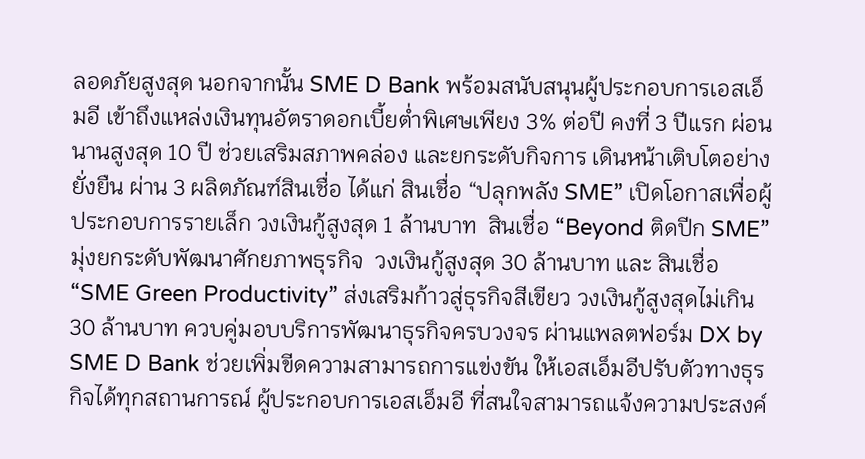ลอดภัยสูงสุด นอกจากนั้น SME D Bank พร้อมสนับสนุนผู้ประกอบการเอสเอ็มอี เข้าถึงแหล่งเงินทุนอัตราดอกเบี้ยต่ำพิเศษเพียง 3% ต่อปี คงที่ 3 ปีแรก ผ่อนนานสูงสุด 10 ปี ช่วยเสริมสภาพคล่อง และยกระดับกิจการ เดินหน้าเติบโตอย่างยั่งยืน ผ่าน 3 ผลิตภัณฑ์สินเชื่อ ได้แก่ สินเชื่อ “ปลุกพลัง SME” เปิดโอกาสเพื่อผู้ประกอบการรายเล็ก วงเงินกู้สูงสุด 1 ล้านบาท  สินเชื่อ “Beyond ติดปีก SME”  มุ่งยกระดับพัฒนาศักยภาพธุรกิจ  วงเงินกู้สูงสุด 30 ล้านบาท และ สินเชื่อ “SME Green Productivity” ส่งเสริมก้าวสู่ธุรกิจสีเขียว วงเงินกู้สูงสุดไม่เกิน 30 ล้านบาท ควบคู่มอบบริการพัฒนาธุรกิจครบวงจร ผ่านแพลตฟอร์ม DX by SME D Bank ช่วยเพิ่มขีดความสามารถการแข่งขัน ให้เอสเอ็มอีปรับตัวทางธุรกิจได้ทุกสถานการณ์ ผู้ประกอบการเอสเอ็มอี ที่สนใจสามารถแจ้งความประสงค์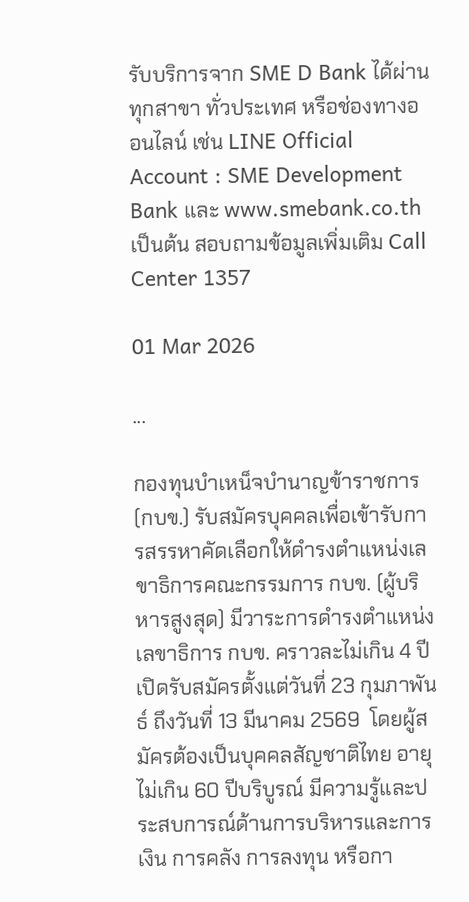รับบริการจาก SME D Bank ได้ผ่านทุกสาขา ทั่วประเทศ หรือช่องทางออนไลน์ เช่น LINE Official Account : SME Development Bank และ www.smebank.co.th เป็นต้น สอบถามข้อมูลเพิ่มเติม Call Center 1357

01 Mar 2026

...

กองทุนบำเหน็จบำนาญข้าราชการ (กบข.) รับสมัครบุคคลเพื่อเข้ารับการสรรหาคัดเลือกให้ดำรงตำแหน่งเลขาธิการคณะกรรมการ กบข. (ผู้บริหารสูงสุด) มีวาระการดำรงตำแหน่งเลขาธิการ กบข. คราวละไม่เกิน 4 ปี เปิดรับสมัครตั้งแต่วันที่ 23 กุมภาพันธ์ ถึงวันที่ 13 มีนาคม 2569  โดยผู้สมัครต้องเป็นบุคคลสัญชาติไทย อายุไม่เกิน 60 ปีบริบูรณ์ มีความรู้และประสบการณ์ด้านการบริหารและการเงิน การคลัง การลงทุน หรือกา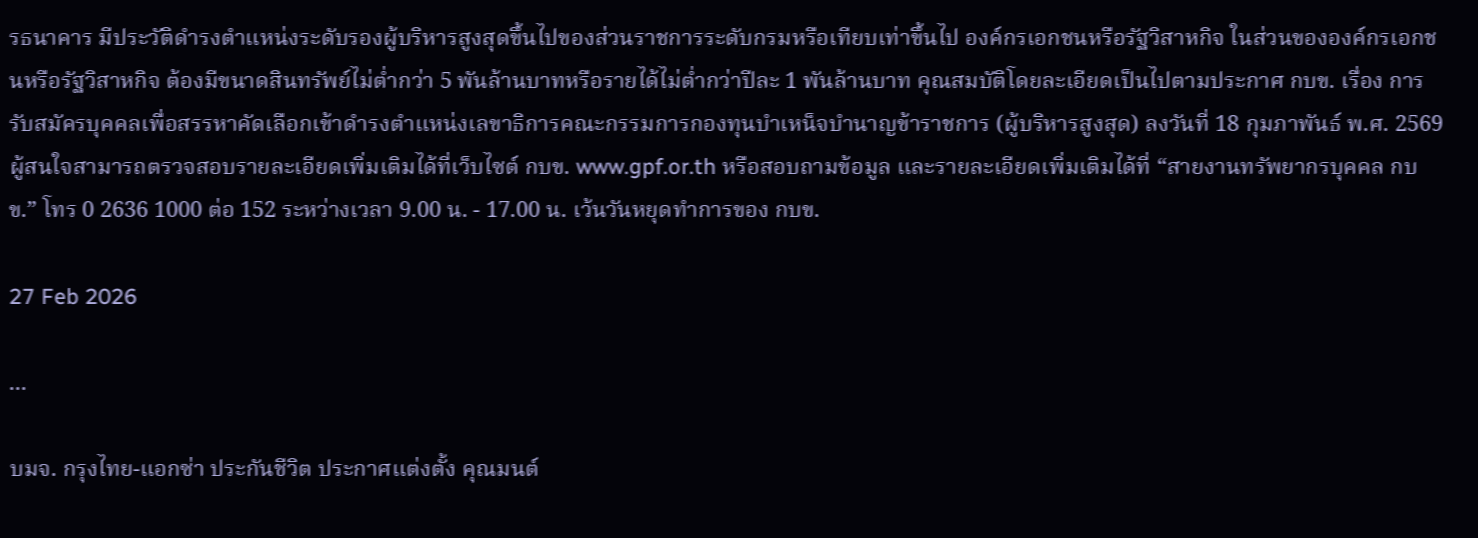รธนาคาร มีประวัติดำรงตำแหน่งระดับรองผู้บริหารสูงสุดขึ้นไปของส่วนราชการระดับกรมหรือเทียบเท่าขึ้นไป องค์กรเอกชนหรือรัฐวิสาหกิจ ในส่วนขององค์กรเอกชนหรือรัฐวิสาหกิจ ต้องมีขนาดสินทรัพย์ไม่ต่ำกว่า 5 พันล้านบาทหรือรายได้ไม่ต่ำกว่าปีละ 1 พันล้านบาท คุณสมบัติโดยละเอียดเป็นไปตามประกาศ กบข. เรื่อง การรับสมัครบุคคลเพื่อสรรหาคัดเลือกเข้าดำรงตำแหน่งเลขาธิการคณะกรรมการกองทุนบำเหน็จบำนาญข้าราชการ (ผู้บริหารสูงสุด) ลงวันที่ 18 กุมภาพันธ์ พ.ศ. 2569 ผู้สนใจสามารถตรวจสอบรายละเอียดเพิ่มเติมได้ที่เว็บไซต์ กบข. www.gpf.or.th หรือสอบถามข้อมูล และรายละเอียดเพิ่มเติมได้ที่ “สายงานทรัพยากรบุคคล กบข.” โทร 0 2636 1000 ต่อ 152 ระหว่างเวลา 9.00 น. - 17.00 น. เว้นวันหยุดทำการของ กบข.

27 Feb 2026

...

บมจ. กรุงไทย-แอกซ่า ประกันชีวิต ประกาศแต่งตั้ง คุณมนต์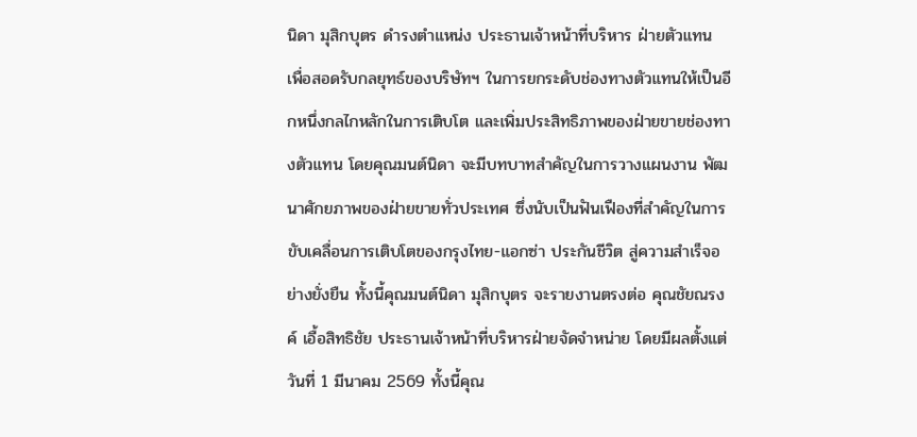นิดา มุสิกบุตร ดำรงตำแหน่ง ประธานเจ้าหน้าที่บริหาร ฝ่ายตัวแทน เพื่อสอดรับกลยุทธ์ของบริษัทฯ ในการยกระดับช่องทางตัวแทนให้เป็นอีกหนึ่งกลไกหลักในการเติบโต และเพิ่มประสิทธิภาพของฝ่ายขายช่องทางตัวแทน โดยคุณมนต์นิดา จะมีบทบาทสำคัญในการวางแผนงาน พัฒนาศักยภาพของฝ่ายขายทั่วประเทศ ซึ่งนับเป็นฟันเฟืองที่สำคัญในการขับเคลื่อนการเติบโตของกรุงไทย-แอกซ่า ประกันชีวิต สู่ความสำเร็จอย่างยั่งยืน ทั้งนี้คุณมนต์นิดา มุสิกบุตร จะรายงานตรงต่อ คุณชัยณรงค์ เอื้อสิทธิชัย ประธานเจ้าหน้าที่บริหารฝ่ายจัดจำหน่าย โดยมีผลตั้งแต่วันที่ 1 มีนาคม 2569 ทั้งนี้คุณ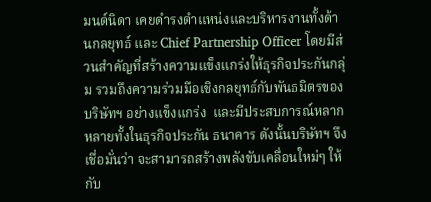มนต์นิดา เคยดำรงตำแหน่งและบริหารงานทั้งด้านกลยุทธ์ และ Chief Partnership Officer โดยมีส่วนสำคัญที่สร้างความแข็งแกร่งให้ธุรกิจประกันกลุ่ม รวมถึงความร่วมมือเชิงกลยุทธ์กับพันธมิตรของบริษัทฯ อย่างแข็งแกร่ง  และมีประสบการณ์หลากหลายทั้งในธุรกิจประกัน ธนาคาร ดังนั้นบริษัทฯ จึงเชื่อมั่นว่า จะสามารถสร้างพลังขับเคลื่อนใหม่ๆ ให้กับ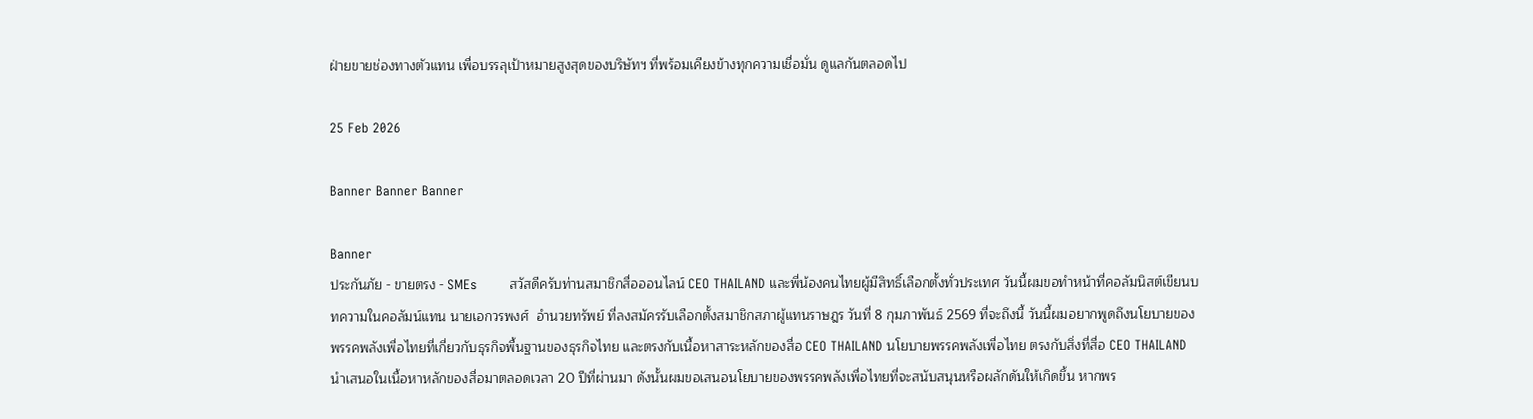ฝ่ายขายช่องทางตัวแทน เพื่อบรรลุเป้าหมายสูงสุดของบริษัทฯ ที่พร้อมเคียงข้างทุกความเชื่อมั่น ดูแลกันตลอดไป

25 Feb 2026

Banner Banner Banner

Banner
ประกันภัย - ขายตรง - SMEs        สวัสดีครับท่านสมาชิกสื่อออนไลน์ CEO THAILAND และพี่น้องคนไทยผู้มีสิทธิ์เลือกตั้งทั่วประเทศ วันนี้ผมขอทำหน้าที่คอลัมนิสต์เขียนบทความในคอลัมน์แทน นายเอกวรพงศ์  อำนวยทรัพย์ ที่ลงสมัครรับเลือกตั้งสมาชิกสภาผู้แทนราษฎร วันที่ 8 กุมภาพันธ์ 2569 ที่จะถึงนี้ วันนี้ผมอยากพูดถึงนโยบายของพรรคพลังเพื่อไทยที่เกี่ยวกับธุรกิจพื้นฐานของธุรกิจไทย และตรงกับเนื้อหาสาระหลักของสื่อ CEO THAILAND นโยบายพรรคพลังเพื่อไทย ตรงกับสิ่งที่สื่อ CEO THAILAND นำเสนอในเนื้อหาหลักของสื่อมาตลอดเวลา 20 ปีที่ผ่านมา ดังนั้นผมขอเสนอนโยบายของพรรคพลังเพื่อไทยที่จะสนับสนุนหรือผลักดันให้เกิดขึ้น หากพร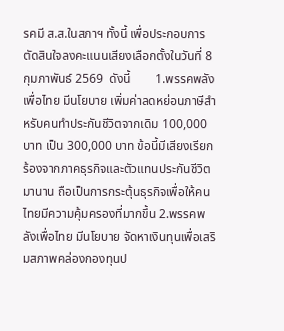รคมี ส.ส.ในสภาฯ ทั้งนี้ เพื่อประกอบการตัดสินใจลงคะแนนเสียงเลือกตั้งในวันที่ 8 กุมภาพันธ์ 2569  ดังนี้        1.พรรคพลังเพื่อไทย มีนโยบาย เพิ่มค่าลดหย่อนภาษีสำหรับคนทำประกันชีวิตจากเดิม 100,000 บาท เป็น 300,000 บาท ข้อนี้มีเสียงเรียกร้องจากภาคธุรกิจและตัวแทนประกันชีวิตมานาน ถือเป็นการกระตุ้นธุรกิจเพื่อให้คนไทยมีความคุ้มครองที่มากขึ้น 2.พรรคพลังเพื่อไทย มีนโยบาย จัดหาเงินทุนเพื่อเสริมสภาพคล่องกองทุนป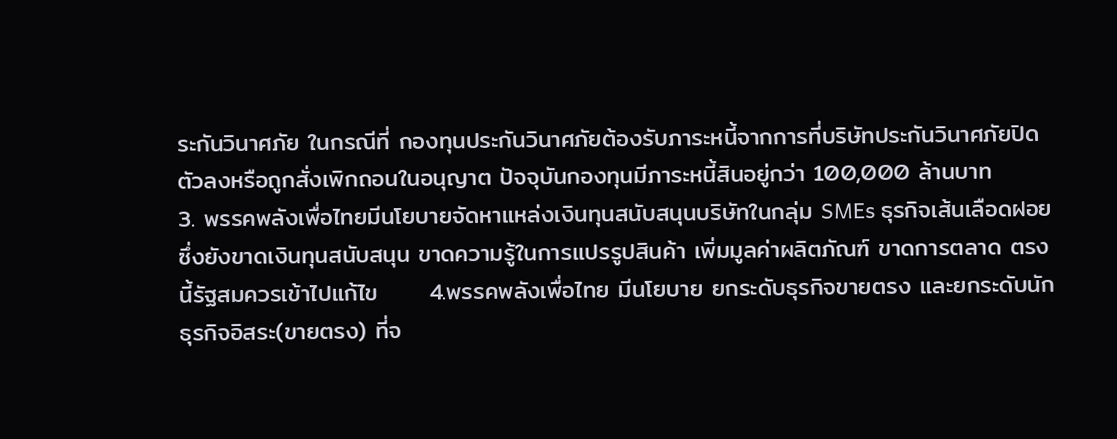ระกันวินาศภัย ในกรณีที่ กองทุนประกันวินาศภัยต้องรับภาระหนี้จากการที่บริษัทประกันวินาศภัยปิดตัวลงหรือถูกสั่งเพิกถอนในอนุญาต ปัจจุบันกองทุนมีภาระหนี้สินอยู่กว่า 100,000 ล้านบาท      3. พรรคพลังเพื่อไทยมีนโยบายจัดหาแหล่งเงินทุนสนับสนุนบริษัทในกลุ่ม SMEs ธุรกิจเส้นเลือดฝอย ซึ่งยังขาดเงินทุนสนับสนุน ขาดความรู้ในการแปรรูปสินค้า เพิ่มมูลค่าผลิตภัณฑ์ ขาดการตลาด ตรงนี้รัฐสมควรเข้าไปแก้ไข      4.พรรคพลังเพื่อไทย มีนโยบาย ยกระดับธุรกิจขายตรง และยกระดับนักธุรกิจอิสระ(ขายตรง) ที่จ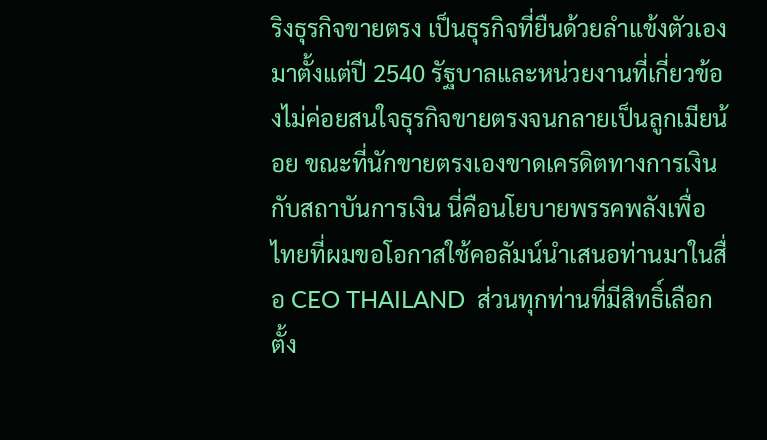ริงธุรกิจขายตรง เป็นธุรกิจที่ยืนด้วยลำแข้งตัวเองมาตั้งแต่ปี 2540 รัฐบาลและหน่วยงานที่เกี่ยวข้องไม่ค่อยสนใจธุรกิจขายตรงจนกลายเป็นลูกเมียน้อย ขณะที่นักขายตรงเองขาดเครดิตทางการเงินกับสถาบันการเงิน นี่คือนโยบายพรรคพลังเพื่อไทยที่ผมขอโอกาสใช้คอลัมน์นำเสนอท่านมาในสื่อ CEO THAILAND  ส่วนทุกท่านที่มีสิทธิ์เลือกตั้ง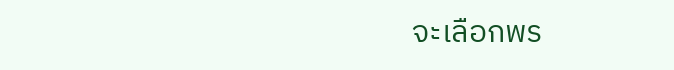จะเลือกพร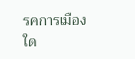รคการเมืองใด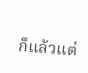ก็แล้วแต่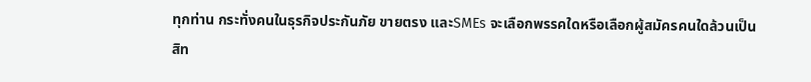ทุกท่าน กระทั่งคนในธุรกิจประกันภัย ขายตรง และSMEs จะเลือกพรรคใดหรือเลือกผู้สมัครคนใดล้วนเป็นสิท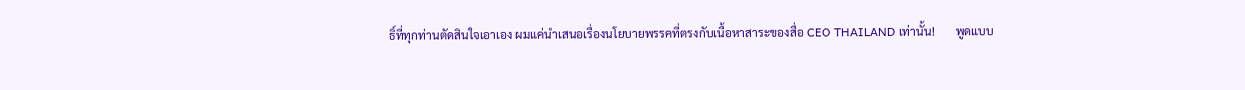ธิ์ที่ทุกท่านตัดสินใจเอาเอง ผมแค่นำเสนอเรื่องนโยบายพรรคที่ตรงกับเนื้อหาสาระของสื่อ CEO THAILAND เท่านั้น!       พูดแบบ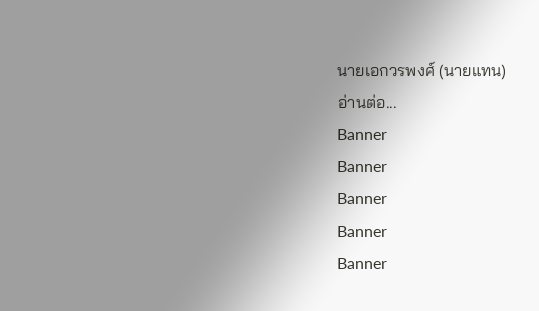นายเอกวรพงศ์ (นายแทน)
อ่านต่อ...
Banner
Banner
Banner
Banner
Banner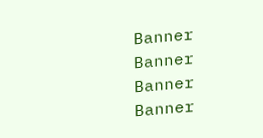Banner
Banner
Banner
Banner